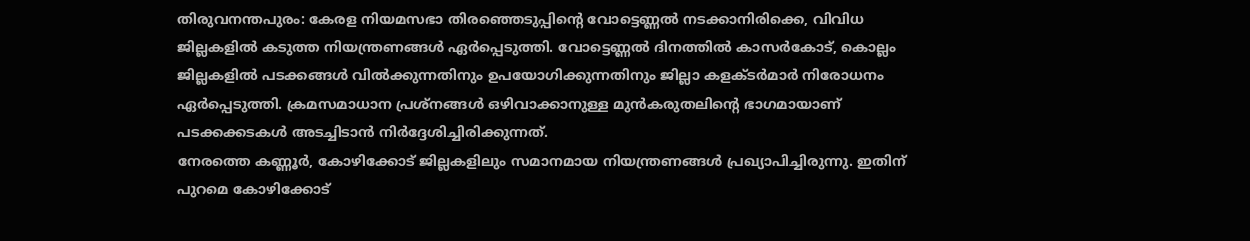തിരുവനന്തപുരം: കേരള നിയമസഭാ തിരഞ്ഞെടുപ്പിന്റെ വോട്ടെണ്ണൽ നടക്കാനിരിക്കെ, വിവിധ ജില്ലകളിൽ കടുത്ത നിയന്ത്രണങ്ങൾ ഏർപ്പെടുത്തി. വോട്ടെണ്ണൽ ദിനത്തിൽ കാസർകോട്, കൊല്ലം ജില്ലകളിൽ പടക്കങ്ങൾ വിൽക്കുന്നതിനും ഉപയോഗിക്കുന്നതിനും ജില്ലാ കളക്ടർമാർ നിരോധനം ഏർപ്പെടുത്തി. ക്രമസമാധാന പ്രശ്നങ്ങൾ ഒഴിവാക്കാനുള്ള മുൻകരുതലിന്റെ ഭാഗമായാണ് പടക്കക്കടകൾ അടച്ചിടാൻ നിർദ്ദേശിച്ചിരിക്കുന്നത്.
നേരത്തെ കണ്ണൂർ, കോഴിക്കോട് ജില്ലകളിലും സമാനമായ നിയന്ത്രണങ്ങൾ പ്രഖ്യാപിച്ചിരുന്നു. ഇതിന് പുറമെ കോഴിക്കോട്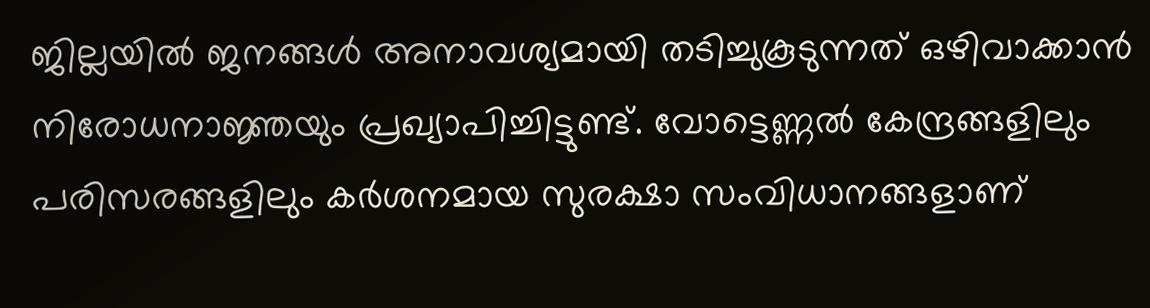ജില്ലയിൽ ജനങ്ങൾ അനാവശ്യമായി തടിച്ചുകൂടുന്നത് ഒഴിവാക്കാൻ നിരോധനാജ്ഞയും പ്രഖ്യാപിച്ചിട്ടുണ്ട്. വോട്ടെണ്ണൽ കേന്ദ്രങ്ങളിലും പരിസരങ്ങളിലും കർശനമായ സുരക്ഷാ സംവിധാനങ്ങളാണ്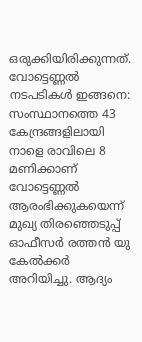ഒരുക്കിയിരിക്കുന്നത്.
വോട്ടെണ്ണൽ നടപടികൾ ഇങ്ങനെ:
സംസ്ഥാനത്തെ 43 കേന്ദ്രങ്ങളിലായി നാളെ രാവിലെ 8 മണിക്കാണ് വോട്ടെണ്ണൽ ആരംഭിക്കുകയെന്ന് മുഖ്യ തിരഞ്ഞെടുപ്പ് ഓഫീസർ രത്തൻ യു കേൽക്കർ അറിയിച്ചു. ആദ്യം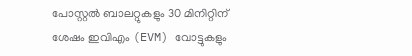പോസ്റ്റൽ ബാലറ്റുകളും 30 മിനിറ്റിന് ശേഷം ഇവിഎം (EVM) വോട്ടുകളും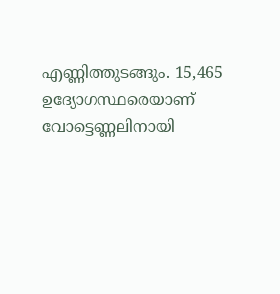എണ്ണിത്തുടങ്ങും. 15,465 ഉദ്യോഗസ്ഥരെയാണ് വോട്ടെണ്ണലിനായി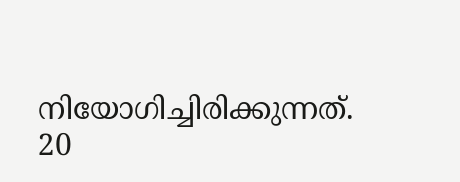നിയോഗിച്ചിരിക്കുന്നത്. 20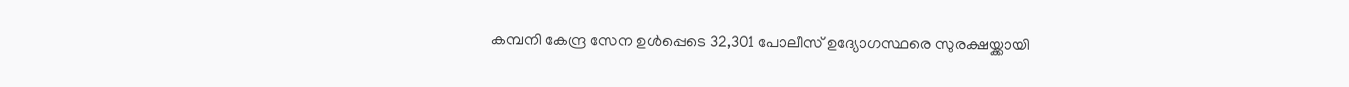കമ്പനി കേന്ദ്ര സേന ഉൾപ്പെടെ 32,301 പോലീസ് ഉദ്യോഗസ്ഥരെ സുരക്ഷയ്ക്കായി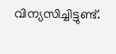വിന്യസിച്ചിട്ടുണ്ട്.